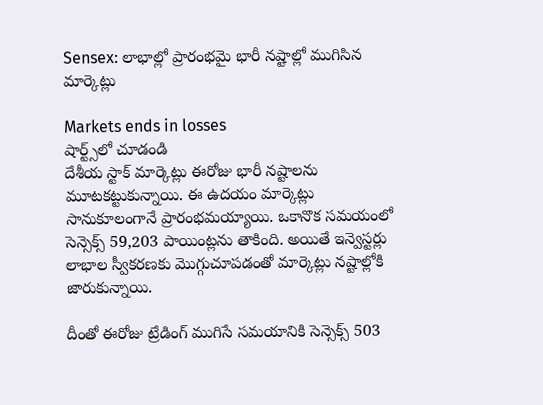Sensex: లాభాల్లో ప్రారంభమై భారీ నష్టాల్లో ముగిసిన మార్కెట్లు

Markets ends in losses
షార్ట్స్‌లో చూడండి
దేశీయ స్టాక్ మార్కెట్లు ఈరోజు భారీ నష్టాలను మూటకట్టుకున్నాయి. ఈ ఉదయం మార్కెట్లు సానుకూలంగానే ప్రారంభమయ్యాయి. ఒకానొక సమయంలో సెన్సెక్స్ 59,203 పాయింట్లను తాకింది. అయితే ఇన్వెస్టర్లు లాభాల స్వీకరణకు మొగ్గుచూపడంతో మార్కెట్లు నష్టాల్లోకి జారుకున్నాయి.

దీంతో ఈరోజు ట్రేడింగ్ ముగిసే సమయానికి సెన్సెక్స్ 503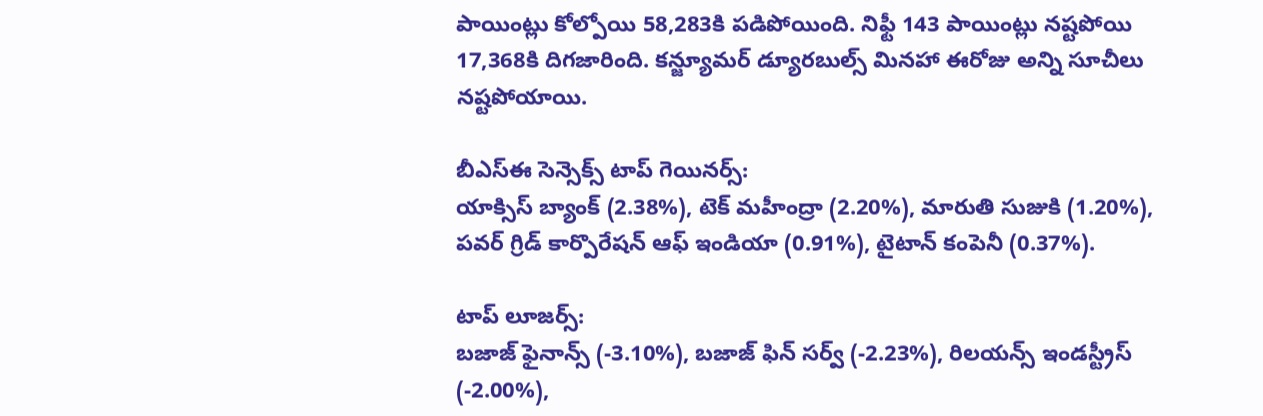పాయింట్లు కోల్పోయి 58,283కి పడిపోయింది. నిఫ్టీ 143 పాయింట్లు నష్టపోయి 17,368కి దిగజారింది. కన్జ్యూమర్ డ్యూరబుల్స్ మినహా ఈరోజు అన్ని సూచీలు నష్టపోయాయి.

బీఎస్ఈ సెన్సెక్స్ టాప్ గెయినర్స్:
యాక్సిస్ బ్యాంక్ (2.38%), టెక్ మహీంద్రా (2.20%), మారుతి సుజుకి (1.20%), పవర్ గ్రిడ్ కార్పొరేషన్ ఆఫ్ ఇండియా (0.91%), టైటాన్ కంపెనీ (0.37%).

టాప్ లూజర్స్:
బజాజ్ ఫైనాన్స్ (-3.10%), బజాజ్ ఫిన్ సర్వ్ (-2.23%), రిలయన్స్ ఇండస్ట్రీస్ (-2.00%),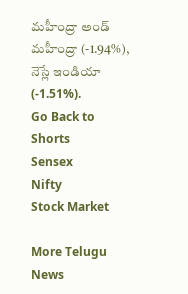మహీంద్రా అండ్ మహీంద్రా (-1.94%), నెస్లే ఇండియా (-1.51%).
Go Back to Shorts
Sensex
Nifty
Stock Market

More Telugu News